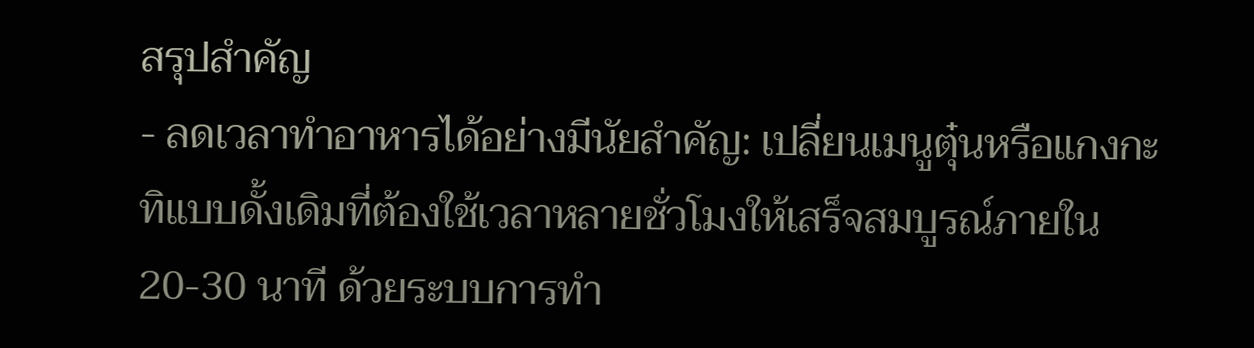สรุปสำคัญ
- ลดเวลาทำอาหารได้อย่างมีนัยสำคัญ: เปลี่ยนเมนูตุ๋นหรือแกงกะทิแบบดั้งเดิมที่ต้องใช้เวลาหลายชั่วโมงให้เสร็จสมบูรณ์ภายใน 20-30 นาที ด้วยระบบการทำ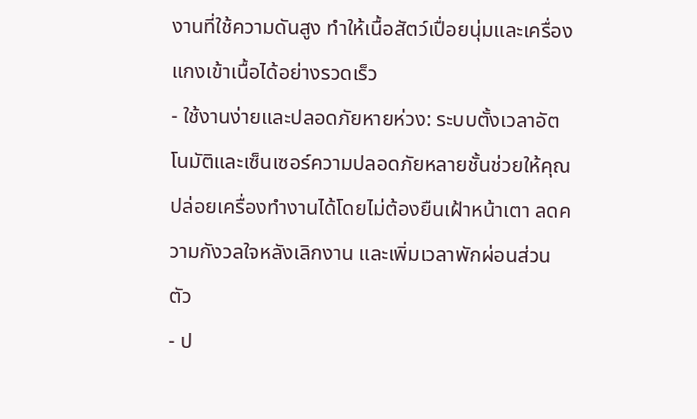งานที่ใช้ความดันสูง ทำให้เนื้อสัตว์เปื่อยนุ่มและเครื่องแกงเข้าเนื้อได้อย่างรวดเร็ว
- ใช้งานง่ายและปลอดภัยหายห่วง: ระบบตั้งเวลาอัตโนมัติและเซ็นเซอร์ความปลอดภัยหลายชั้นช่วยให้คุณปล่อยเครื่องทำงานได้โดยไม่ต้องยืนเฝ้าหน้าเตา ลดความกังวลใจหลังเลิกงาน และเพิ่มเวลาพักผ่อนส่วนตัว
- ป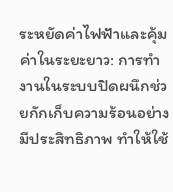ระหยัดค่าไฟฟ้าและคุ้มค่าในระยะยาว: การทำงานในระบบปิดผนึกช่วยกักเก็บความร้อนอย่างมีประสิทธิภาพ ทำให้ใช้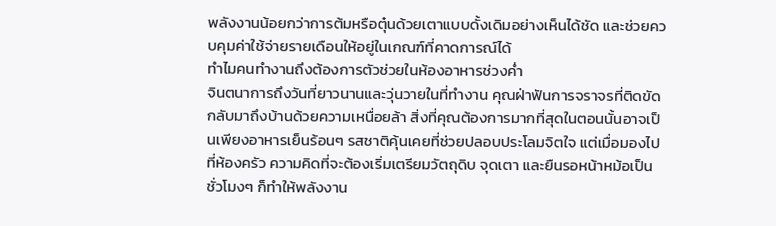พลังงานน้อยกว่าการต้มหรือตุ๋นด้วยเตาแบบดั้งเดิมอย่างเห็นได้ชัด และช่วยควบคุมค่าใช้จ่ายรายเดือนให้อยู่ในเกณฑ์ที่คาดการณ์ได้
ทำไมคนทำงานถึงต้องการตัวช่วยในห้องอาหารช่วงค่ำ
จินตนาการถึงวันที่ยาวนานและวุ่นวายในที่ทำงาน คุณฝ่าฟันการจราจรที่ติดขัดกลับมาถึงบ้านด้วยความเหนื่อยล้า สิ่งที่คุณต้องการมากที่สุดในตอนนั้นอาจเป็นเพียงอาหารเย็นร้อนๆ รสชาติคุ้นเคยที่ช่วยปลอบประโลมจิตใจ แต่เมื่อมองไปที่ห้องครัว ความคิดที่จะต้องเริ่มเตรียมวัตถุดิบ จุดเตา และยืนรอหน้าหม้อเป็นชั่วโมงๆ ก็ทำให้พลังงาน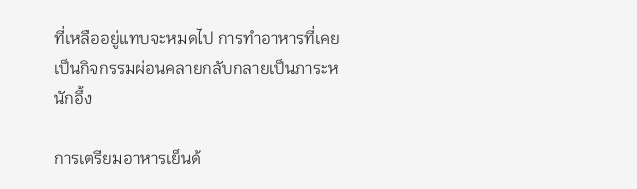ที่เหลืออยู่แทบจะหมดไป การทำอาหารที่เคยเป็นกิจกรรมผ่อนคลายกลับกลายเป็นภาระหนักอึ้ง

การเตรียมอาหารเย็นด้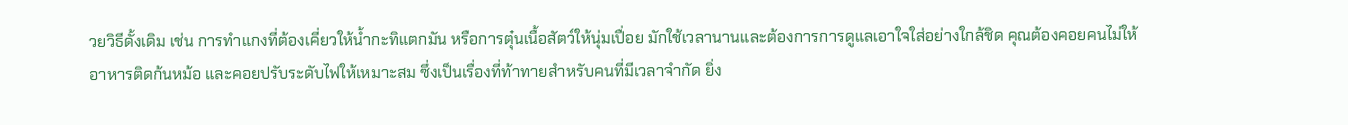วยวิธีดั้งเดิม เช่น การทำแกงที่ต้องเคี่ยวให้น้ำกะทิแตกมัน หรือการตุ๋นเนื้อสัตว์ให้นุ่มเปื่อย มักใช้เวลานานและต้องการการดูแลเอาใจใส่อย่างใกล้ชิด คุณต้องคอยคนไม่ให้อาหารติดก้นหม้อ และคอยปรับระดับไฟให้เหมาะสม ซึ่งเป็นเรื่องที่ท้าทายสำหรับคนที่มีเวลาจำกัด ยิ่ง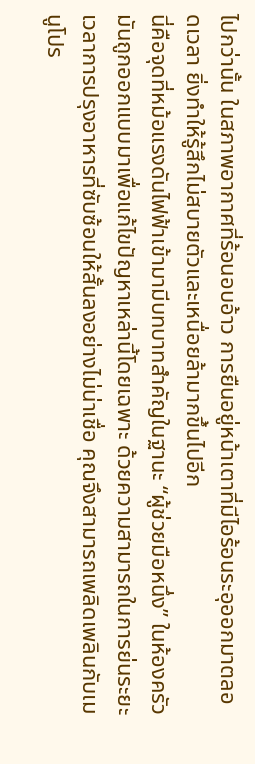ไปกว่านั้น ในสภาพอากาศที่ร้อนอบอ้าว การยืนอยู่หน้าเตาที่มีไอร้อนระอุออกมาตลอดเวลา ยิ่งทำให้รู้สึกไม่สบายตัวและเหนื่อยล้ามากขึ้นไปอีก
นี่คือจุดที่หม้อแรงดันไฟฟ้าเข้ามามีบทบาทสำคัญในฐานะ “ผู้ช่วยมือหนึ่ง” ในห้องครัว มันถูกออกแบบมาเพื่อแก้ไขปัญหาเหล่านี้โดยเฉพาะ ด้วยความสามารถในการย่นระยะเวลาการปรุงอาหารที่ซับซ้อนให้สั้นลงอย่างไม่น่าเชื่อ คุณจึงสามารถเพลิดเพลินกับเมนูโปร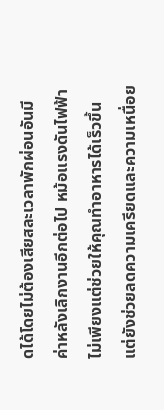ดได้โดยไม่ต้องเสียสละเวลาพักผ่อนอันมีค่าหลังเลิกงานอีกต่อไป หม้อแรงดันไฟฟ้าไม่เพียงแต่ช่วยให้คุณทำอาหารได้เร็วขึ้น แต่ยังช่วยลดความเครียดและความเหนื่อย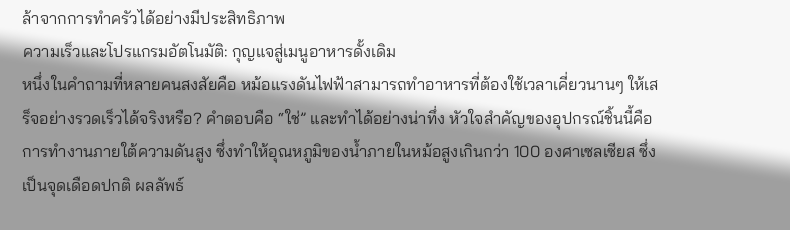ล้าจากการทำครัวได้อย่างมีประสิทธิภาพ
ความเร็วและโปรแกรมอัตโนมัติ: กุญแจสู่เมนูอาหารดั้งเดิม
หนึ่งในคำถามที่หลายคนสงสัยคือ หม้อแรงดันไฟฟ้าสามารถทำอาหารที่ต้องใช้เวลาเคี่ยวนานๆ ให้เสร็จอย่างรวดเร็วได้จริงหรือ? คำตอบคือ “ใช่” และทำได้อย่างน่าทึ่ง หัวใจสำคัญของอุปกรณ์ชิ้นนี้คือ การทำงานภายใต้ความดันสูง ซึ่งทำให้อุณหภูมิของน้ำภายในหม้อสูงเกินกว่า 100 องศาเซลเซียส ซึ่งเป็นจุดเดือดปกติ ผลลัพธ์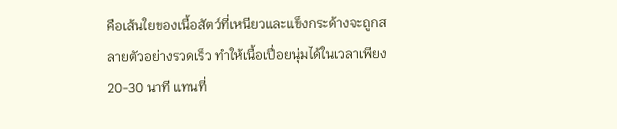คือเส้นใยของเนื้อสัตว์ที่เหนียวและแข็งกระด้างจะถูกสลายตัวอย่างรวดเร็ว ทำให้เนื้อเปื่อยนุ่มได้ในเวลาเพียง 20-30 นาที แทนที่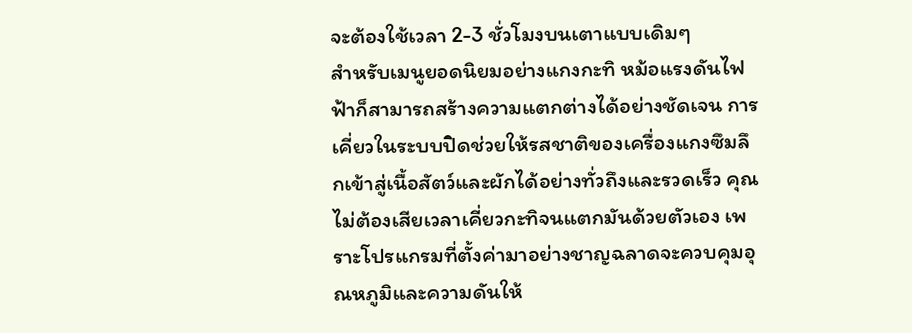จะต้องใช้เวลา 2-3 ชั่วโมงบนเตาแบบเดิมๆ
สำหรับเมนูยอดนิยมอย่างแกงกะทิ หม้อแรงดันไฟฟ้าก็สามารถสร้างความแตกต่างได้อย่างชัดเจน การเคี่ยวในระบบปิดช่วยให้รสชาติของเครื่องแกงซึมลึกเข้าสู่เนื้อสัตว์และผักได้อย่างทั่วถึงและรวดเร็ว คุณไม่ต้องเสียเวลาเคี่ยวกะทิจนแตกมันด้วยตัวเอง เพราะโปรแกรมที่ตั้งค่ามาอย่างชาญฉลาดจะควบคุมอุณหภูมิและความดันให้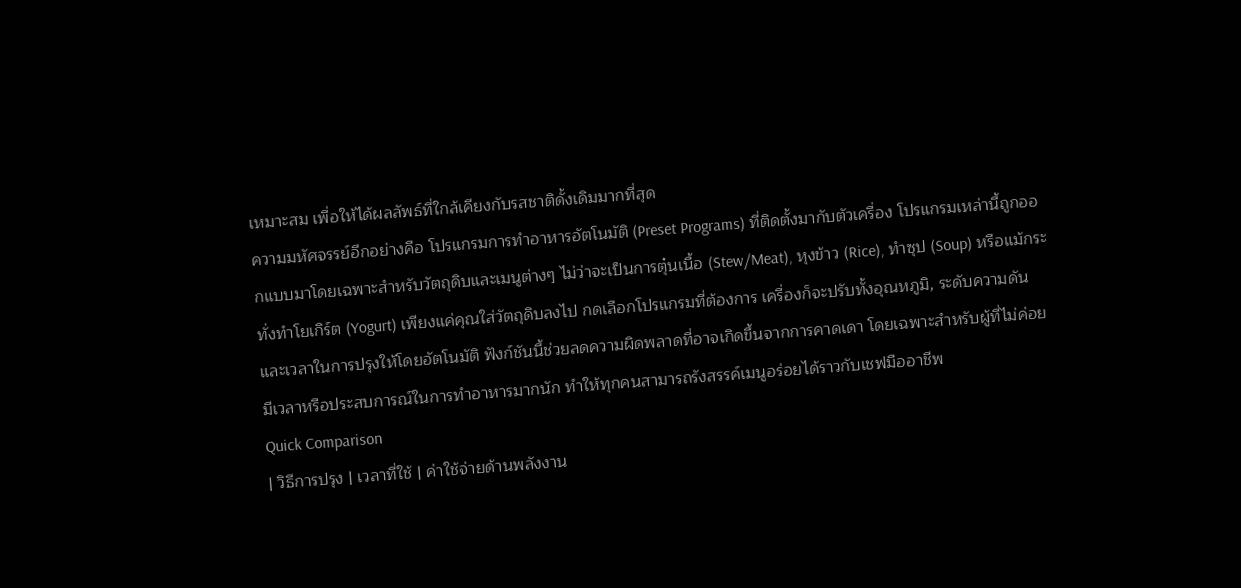เหมาะสม เพื่อให้ได้ผลลัพธ์ที่ใกล้เคียงกับรสชาติดั้งเดิมมากที่สุด
ความมหัศจรรย์อีกอย่างคือ โปรแกรมการทำอาหารอัตโนมัติ (Preset Programs) ที่ติดตั้งมากับตัวเครื่อง โปรแกรมเหล่านี้ถูกออกแบบมาโดยเฉพาะสำหรับวัตถุดิบและเมนูต่างๆ ไม่ว่าจะเป็นการตุ๋นเนื้อ (Stew/Meat), หุงข้าว (Rice), ทำซุป (Soup) หรือแม้กระทั่งทำโยเกิร์ต (Yogurt) เพียงแค่คุณใส่วัตถุดิบลงไป กดเลือกโปรแกรมที่ต้องการ เครื่องก็จะปรับทั้งอุณหภูมิ, ระดับความดัน และเวลาในการปรุงให้โดยอัตโนมัติ ฟังก์ชันนี้ช่วยลดความผิดพลาดที่อาจเกิดขึ้นจากการคาดเดา โดยเฉพาะสำหรับผู้ที่ไม่ค่อยมีเวลาหรือประสบการณ์ในการทำอาหารมากนัก ทำให้ทุกคนสามารถรังสรรค์เมนูอร่อยได้ราวกับเชฟมืออาชีพ
Quick Comparison
| วิธีการปรุง | เวลาที่ใช้ | ค่าใช้จ่ายด้านพลังงาน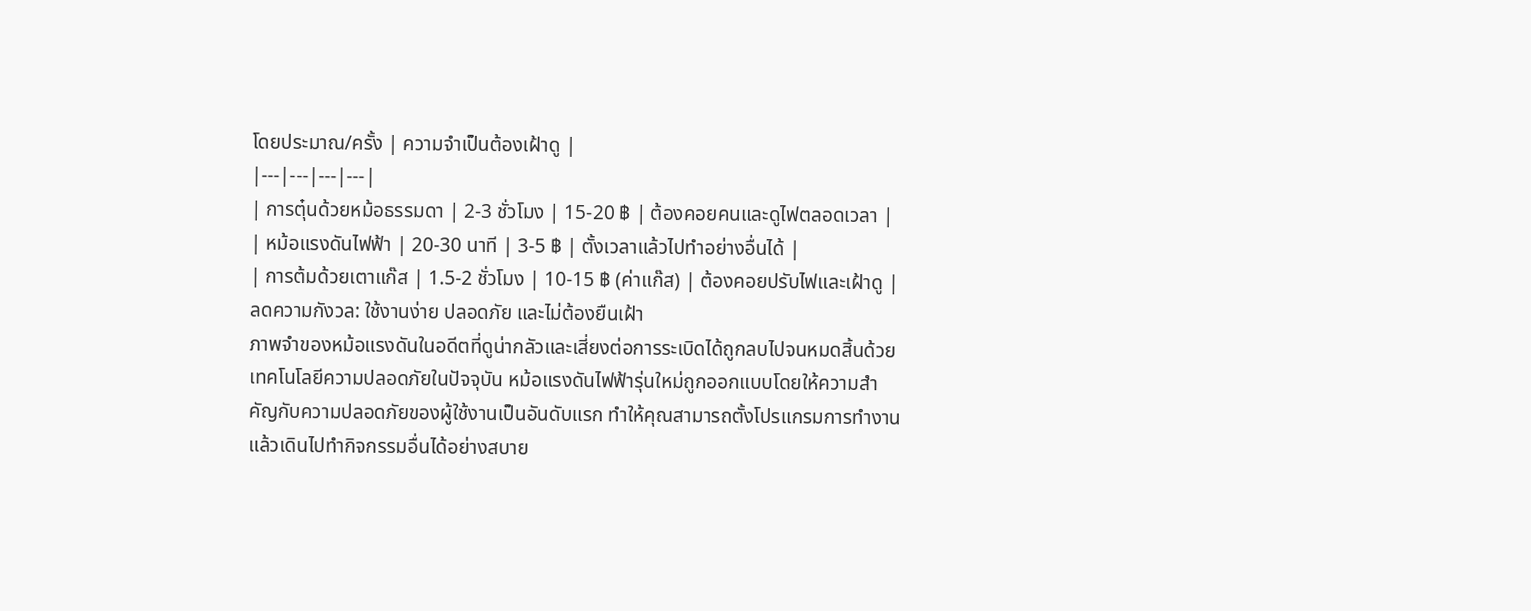โดยประมาณ/ครั้ง | ความจำเป็นต้องเฝ้าดู |
|---|---|---|---|
| การตุ๋นด้วยหม้อธรรมดา | 2-3 ชั่วโมง | 15-20 ฿ | ต้องคอยคนและดูไฟตลอดเวลา |
| หม้อแรงดันไฟฟ้า | 20-30 นาที | 3-5 ฿ | ตั้งเวลาแล้วไปทำอย่างอื่นได้ |
| การต้มด้วยเตาแก๊ส | 1.5-2 ชั่วโมง | 10-15 ฿ (ค่าแก๊ส) | ต้องคอยปรับไฟและเฝ้าดู |
ลดความกังวล: ใช้งานง่าย ปลอดภัย และไม่ต้องยืนเฝ้า
ภาพจำของหม้อแรงดันในอดีตที่ดูน่ากลัวและเสี่ยงต่อการระเบิดได้ถูกลบไปจนหมดสิ้นด้วยเทคโนโลยีความปลอดภัยในปัจจุบัน หม้อแรงดันไฟฟ้ารุ่นใหม่ถูกออกแบบโดยให้ความสำคัญกับความปลอดภัยของผู้ใช้งานเป็นอันดับแรก ทำให้คุณสามารถตั้งโปรแกรมการทำงานแล้วเดินไปทำกิจกรรมอื่นได้อย่างสบาย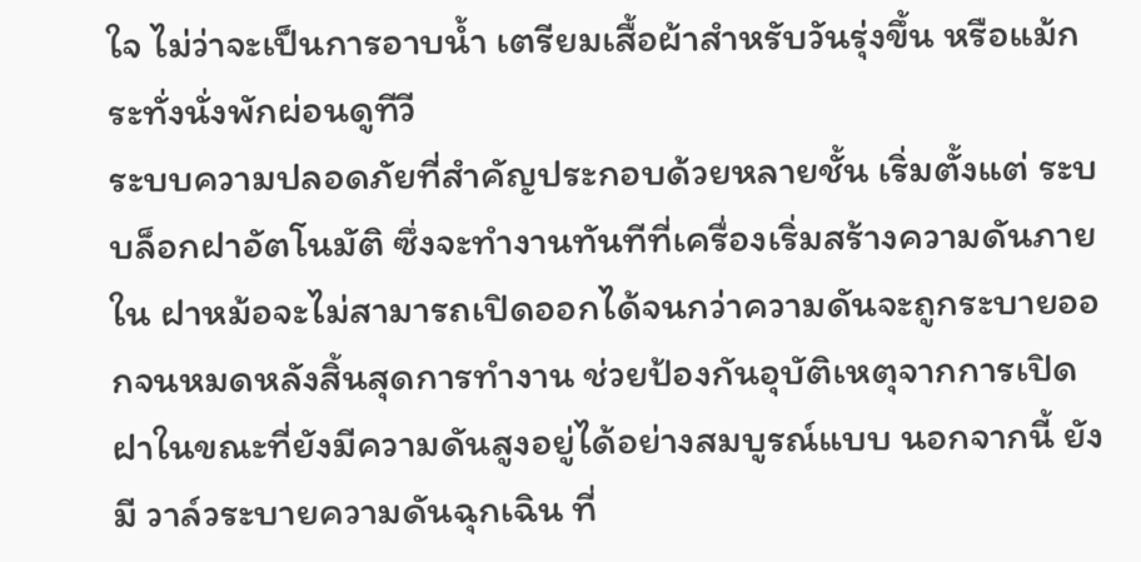ใจ ไม่ว่าจะเป็นการอาบน้ำ เตรียมเสื้อผ้าสำหรับวันรุ่งขึ้น หรือแม้กระทั่งนั่งพักผ่อนดูทีวี
ระบบความปลอดภัยที่สำคัญประกอบด้วยหลายชั้น เริ่มตั้งแต่ ระบบล็อกฝาอัตโนมัติ ซึ่งจะทำงานทันทีที่เครื่องเริ่มสร้างความดันภายใน ฝาหม้อจะไม่สามารถเปิดออกได้จนกว่าความดันจะถูกระบายออกจนหมดหลังสิ้นสุดการทำงาน ช่วยป้องกันอุบัติเหตุจากการเปิดฝาในขณะที่ยังมีความดันสูงอยู่ได้อย่างสมบูรณ์แบบ นอกจากนี้ ยังมี วาล์วระบายความดันฉุกเฉิน ที่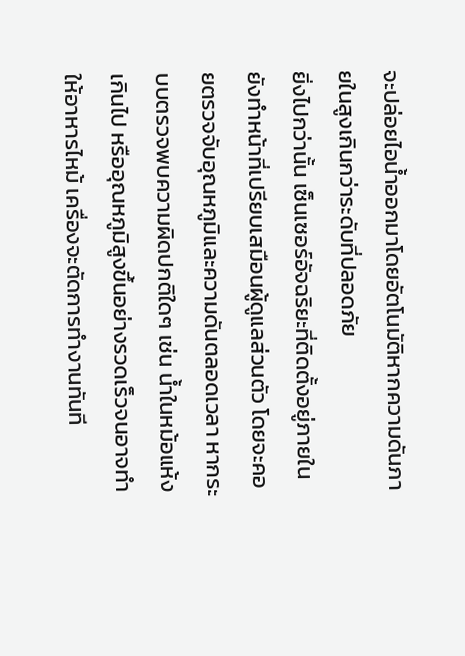จะปล่อยไอน้ำออกมาโดยอัตโนมัติหากความดันภายในสูงเกินกว่าระดับที่ปลอดภัย
ยิ่งไปกว่านั้น เซ็นเซอร์อัจฉริยะที่ติดตั้งอยู่ภายในยังทำหน้าที่เปรียบเสมือนผู้ดูแลส่วนตัว โดยจะคอยตรวจจับอุณหภูมิและความดันตลอดเวลา หากระบบตรวจพบความผิดปกติใดๆ เช่น น้ำในหม้อแห้งเกินไป หรืออุณหภูมิสูงขึ้นอย่างรวดเร็วจนอาจทำให้อาหารไหม้ เครื่องจะตัดการทำงานทันที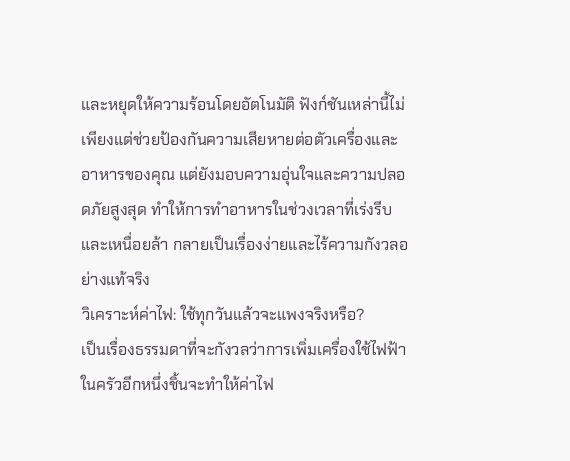และหยุดให้ความร้อนโดยอัตโนมัติ ฟังก์ชันเหล่านี้ไม่เพียงแต่ช่วยป้องกันความเสียหายต่อตัวเครื่องและอาหารของคุณ แต่ยังมอบความอุ่นใจและความปลอดภัยสูงสุด ทำให้การทำอาหารในช่วงเวลาที่เร่งรีบและเหนื่อยล้า กลายเป็นเรื่องง่ายและไร้ความกังวลอย่างแท้จริง
วิเคราะห์ค่าไฟ: ใช้ทุกวันแล้วจะแพงจริงหรือ?
เป็นเรื่องธรรมดาที่จะกังวลว่าการเพิ่มเครื่องใช้ไฟฟ้าในครัวอีกหนึ่งชิ้นจะทำให้ค่าไฟ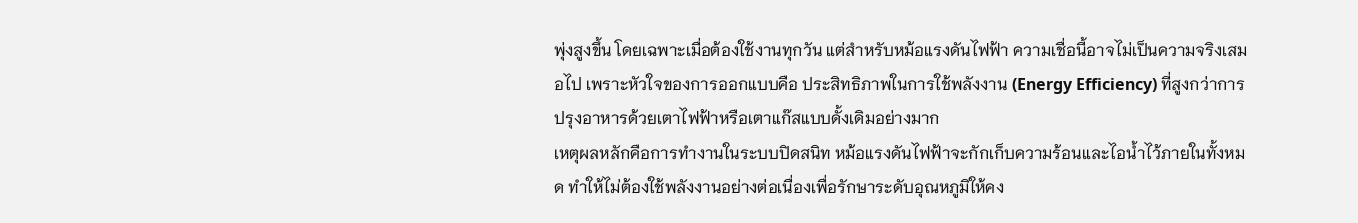พุ่งสูงขึ้น โดยเฉพาะเมื่อต้องใช้งานทุกวัน แต่สำหรับหม้อแรงดันไฟฟ้า ความเชื่อนี้อาจไม่เป็นความจริงเสมอไป เพราะหัวใจของการออกแบบคือ ประสิทธิภาพในการใช้พลังงาน (Energy Efficiency) ที่สูงกว่าการปรุงอาหารด้วยเตาไฟฟ้าหรือเตาแก๊สแบบดั้งเดิมอย่างมาก
เหตุผลหลักคือการทำงานในระบบปิดสนิท หม้อแรงดันไฟฟ้าจะกักเก็บความร้อนและไอน้ำไว้ภายในทั้งหมด ทำให้ไม่ต้องใช้พลังงานอย่างต่อเนื่องเพื่อรักษาระดับอุณหภูมิให้คง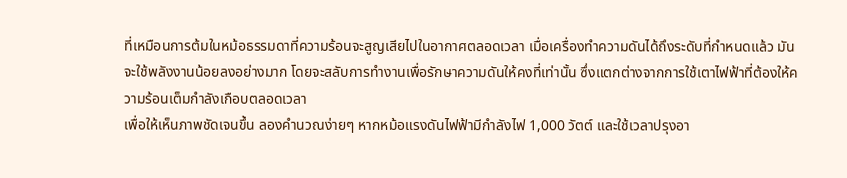ที่เหมือนการต้มในหม้อธรรมดาที่ความร้อนจะสูญเสียไปในอากาศตลอดเวลา เมื่อเครื่องทำความดันได้ถึงระดับที่กำหนดแล้ว มันจะใช้พลังงานน้อยลงอย่างมาก โดยจะสลับการทำงานเพื่อรักษาความดันให้คงที่เท่านั้น ซึ่งแตกต่างจากการใช้เตาไฟฟ้าที่ต้องให้ความร้อนเต็มกำลังเกือบตลอดเวลา
เพื่อให้เห็นภาพชัดเจนขึ้น ลองคำนวณง่ายๆ หากหม้อแรงดันไฟฟ้ามีกำลังไฟ 1,000 วัตต์ และใช้เวลาปรุงอา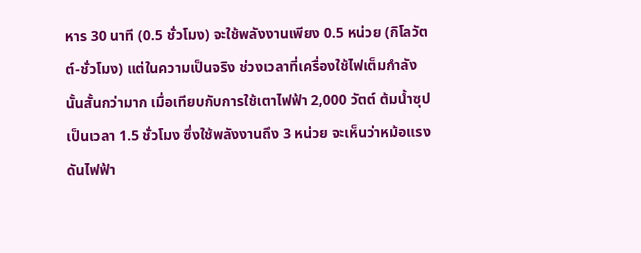หาร 30 นาที (0.5 ชั่วโมง) จะใช้พลังงานเพียง 0.5 หน่วย (กิโลวัตต์-ชั่วโมง) แต่ในความเป็นจริง ช่วงเวลาที่เครื่องใช้ไฟเต็มกำลังนั้นสั้นกว่ามาก เมื่อเทียบกับการใช้เตาไฟฟ้า 2,000 วัตต์ ต้มน้ำซุปเป็นเวลา 1.5 ชั่วโมง ซึ่งใช้พลังงานถึง 3 หน่วย จะเห็นว่าหม้อแรงดันไฟฟ้า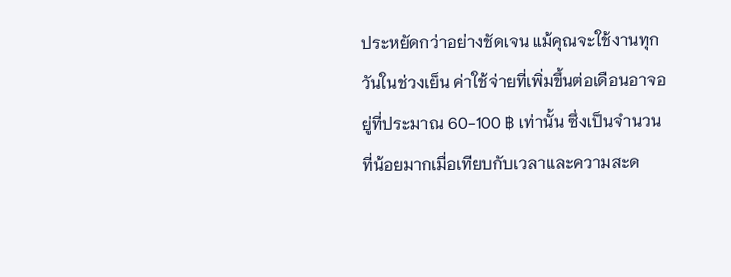ประหยัดกว่าอย่างชัดเจน แม้คุณจะใช้งานทุกวันในช่วงเย็น ค่าใช้จ่ายที่เพิ่มขึ้นต่อเดือนอาจอยู่ที่ประมาณ 60-100 ฿ เท่านั้น ซึ่งเป็นจำนวนที่น้อยมากเมื่อเทียบกับเวลาและความสะด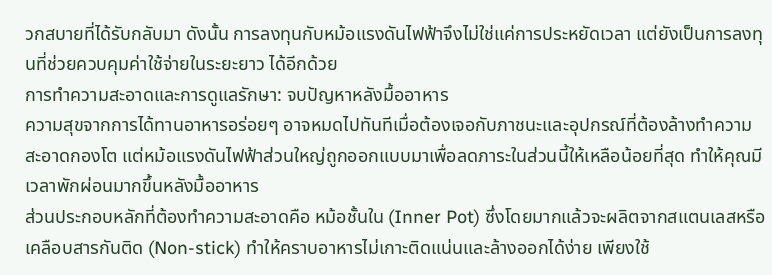วกสบายที่ได้รับกลับมา ดังนั้น การลงทุนกับหม้อแรงดันไฟฟ้าจึงไม่ใช่แค่การประหยัดเวลา แต่ยังเป็นการลงทุนที่ช่วยควบคุมค่าใช้จ่ายในระยะยาว ได้อีกด้วย
การทำความสะอาดและการดูแลรักษา: จบปัญหาหลังมื้ออาหาร
ความสุขจากการได้ทานอาหารอร่อยๆ อาจหมดไปทันทีเมื่อต้องเจอกับภาชนะและอุปกรณ์ที่ต้องล้างทำความสะอาดกองโต แต่หม้อแรงดันไฟฟ้าส่วนใหญ่ถูกออกแบบมาเพื่อลดภาระในส่วนนี้ให้เหลือน้อยที่สุด ทำให้คุณมีเวลาพักผ่อนมากขึ้นหลังมื้ออาหาร
ส่วนประกอบหลักที่ต้องทำความสะอาดคือ หม้อชั้นใน (Inner Pot) ซึ่งโดยมากแล้วจะผลิตจากสแตนเลสหรือเคลือบสารกันติด (Non-stick) ทำให้คราบอาหารไม่เกาะติดแน่นและล้างออกได้ง่าย เพียงใช้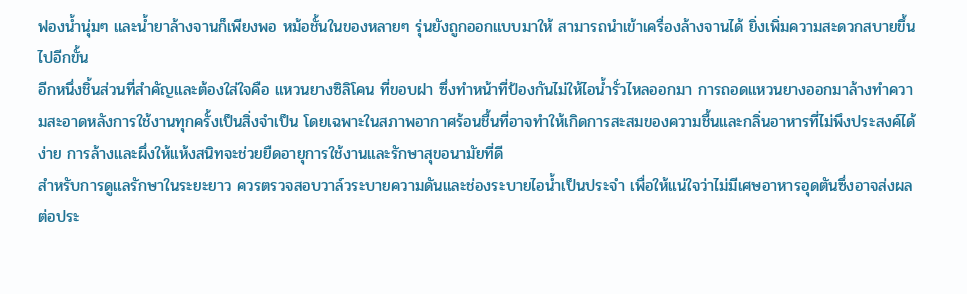ฟองน้ำนุ่มๆ และน้ำยาล้างจานก็เพียงพอ หม้อชั้นในของหลายๆ รุ่นยังถูกออกแบบมาให้ สามารถนำเข้าเครื่องล้างจานได้ ยิ่งเพิ่มความสะดวกสบายขึ้นไปอีกขั้น
อีกหนึ่งชิ้นส่วนที่สำคัญและต้องใส่ใจคือ แหวนยางซิลิโคน ที่ขอบฝา ซึ่งทำหน้าที่ป้องกันไม่ให้ไอน้ำรั่วไหลออกมา การถอดแหวนยางออกมาล้างทำความสะอาดหลังการใช้งานทุกครั้งเป็นสิ่งจำเป็น โดยเฉพาะในสภาพอากาศร้อนชื้นที่อาจทำให้เกิดการสะสมของความชื้นและกลิ่นอาหารที่ไม่พึงประสงค์ได้ง่าย การล้างและผึ่งให้แห้งสนิทจะช่วยยืดอายุการใช้งานและรักษาสุขอนามัยที่ดี
สำหรับการดูแลรักษาในระยะยาว ควรตรวจสอบวาล์วระบายความดันและช่องระบายไอน้ำเป็นประจำ เพื่อให้แน่ใจว่าไม่มีเศษอาหารอุดตันซึ่งอาจส่งผลต่อประ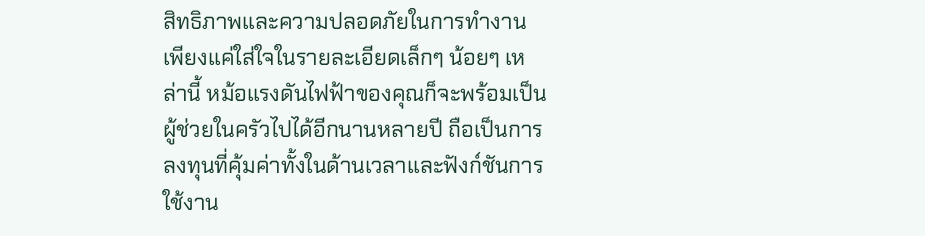สิทธิภาพและความปลอดภัยในการทำงาน เพียงแค่ใส่ใจในรายละเอียดเล็กๆ น้อยๆ เหล่านี้ หม้อแรงดันไฟฟ้าของคุณก็จะพร้อมเป็นผู้ช่วยในครัวไปได้อีกนานหลายปี ถือเป็นการลงทุนที่คุ้มค่าทั้งในด้านเวลาและฟังก์ชันการใช้งาน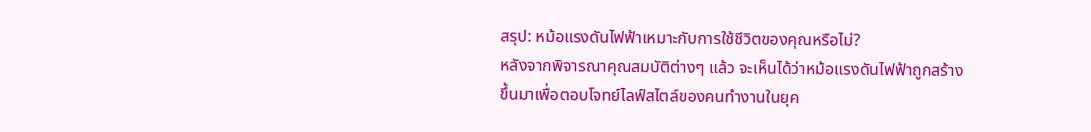สรุป: หม้อแรงดันไฟฟ้าเหมาะกับการใช้ชีวิตของคุณหรือไม่?
หลังจากพิจารณาคุณสมบัติต่างๆ แล้ว จะเห็นได้ว่าหม้อแรงดันไฟฟ้าถูกสร้างขึ้นมาเพื่อตอบโจทย์ไลฟ์สไตล์ของคนทำงานในยุค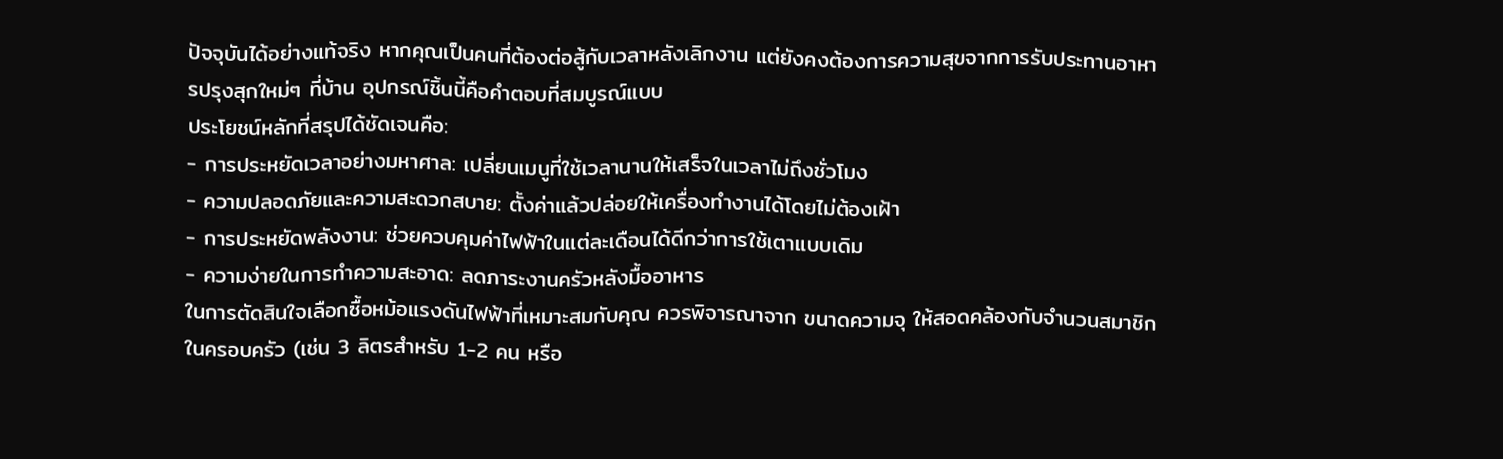ปัจจุบันได้อย่างแท้จริง หากคุณเป็นคนที่ต้องต่อสู้กับเวลาหลังเลิกงาน แต่ยังคงต้องการความสุขจากการรับประทานอาหารปรุงสุกใหม่ๆ ที่บ้าน อุปกรณ์ชิ้นนี้คือคำตอบที่สมบูรณ์แบบ
ประโยชน์หลักที่สรุปได้ชัดเจนคือ:
- การประหยัดเวลาอย่างมหาศาล: เปลี่ยนเมนูที่ใช้เวลานานให้เสร็จในเวลาไม่ถึงชั่วโมง
- ความปลอดภัยและความสะดวกสบาย: ตั้งค่าแล้วปล่อยให้เครื่องทำงานได้โดยไม่ต้องเฝ้า
- การประหยัดพลังงาน: ช่วยควบคุมค่าไฟฟ้าในแต่ละเดือนได้ดีกว่าการใช้เตาแบบเดิม
- ความง่ายในการทำความสะอาด: ลดภาระงานครัวหลังมื้ออาหาร
ในการตัดสินใจเลือกซื้อหม้อแรงดันไฟฟ้าที่เหมาะสมกับคุณ ควรพิจารณาจาก ขนาดความจุ ให้สอดคล้องกับจำนวนสมาชิกในครอบครัว (เช่น 3 ลิตรสำหรับ 1-2 คน หรือ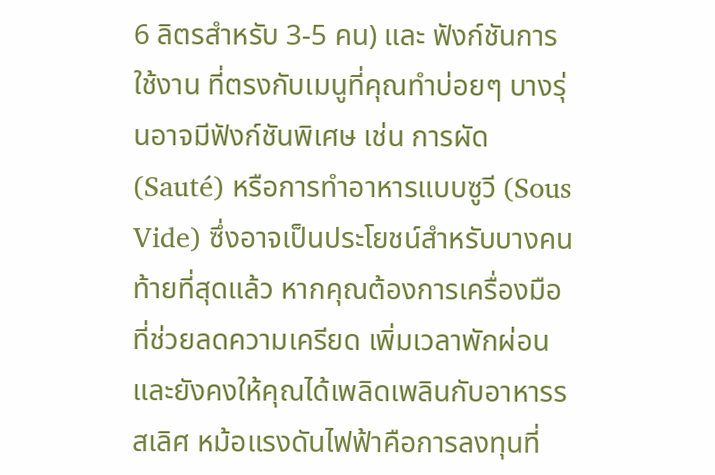6 ลิตรสำหรับ 3-5 คน) และ ฟังก์ชันการใช้งาน ที่ตรงกับเมนูที่คุณทำบ่อยๆ บางรุ่นอาจมีฟังก์ชันพิเศษ เช่น การผัด (Sauté) หรือการทำอาหารแบบซูวี (Sous Vide) ซึ่งอาจเป็นประโยชน์สำหรับบางคน
ท้ายที่สุดแล้ว หากคุณต้องการเครื่องมือที่ช่วยลดความเครียด เพิ่มเวลาพักผ่อน และยังคงให้คุณได้เพลิดเพลินกับอาหารรสเลิศ หม้อแรงดันไฟฟ้าคือการลงทุนที่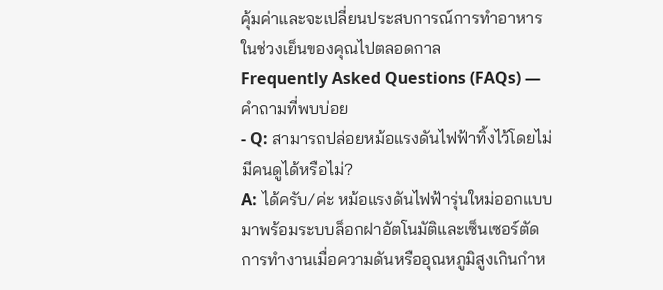คุ้มค่าและจะเปลี่ยนประสบการณ์การทำอาหารในช่วงเย็นของคุณไปตลอดกาล
Frequently Asked Questions (FAQs) — คำถามที่พบบ่อย
- Q: สามารถปล่อยหม้อแรงดันไฟฟ้าทิ้งไว้โดยไม่มีคนดูได้หรือไม่?
A: ได้ครับ/ค่ะ หม้อแรงดันไฟฟ้ารุ่นใหม่ออกแบบมาพร้อมระบบล็อกฝาอัตโนมัติและเซ็นเซอร์ตัดการทำงานเมื่อความดันหรืออุณหภูมิสูงเกินกำห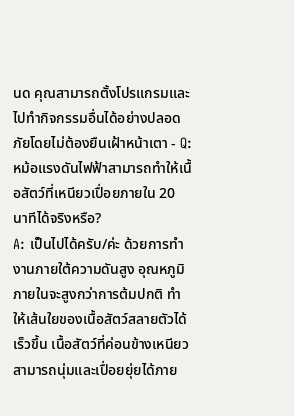นด คุณสามารถตั้งโปรแกรมและไปทำกิจกรรมอื่นได้อย่างปลอดภัยโดยไม่ต้องยืนเฝ้าหน้าเตา - Q: หม้อแรงดันไฟฟ้าสามารถทำให้เนื้อสัตว์ที่เหนียวเปื่อยภายใน 20 นาทีได้จริงหรือ?
A: เป็นไปได้ครับ/ค่ะ ด้วยการทำงานภายใต้ความดันสูง อุณหภูมิภายในจะสูงกว่าการต้มปกติ ทำให้เส้นใยของเนื้อสัตว์สลายตัวได้เร็วขึ้น เนื้อสัตว์ที่ค่อนข้างเหนียวสามารถนุ่มและเปื่อยยุ่ยได้ภาย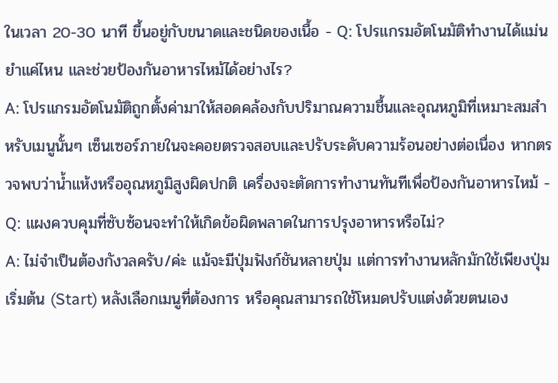ในเวลา 20-30 นาที ขึ้นอยู่กับขนาดและชนิดของเนื้อ - Q: โปรแกรมอัตโนมัติทำงานได้แม่นยำแค่ไหน และช่วยป้องกันอาหารไหม้ได้อย่างไร?
A: โปรแกรมอัตโนมัติถูกตั้งค่ามาให้สอดคล้องกับปริมาณความชื้นและอุณหภูมิที่เหมาะสมสำหรับเมนูนั้นๆ เซ็นเซอร์ภายในจะคอยตรวจสอบและปรับระดับความร้อนอย่างต่อเนื่อง หากตรวจพบว่าน้ำแห้งหรืออุณหภูมิสูงผิดปกติ เครื่องจะตัดการทำงานทันทีเพื่อป้องกันอาหารไหม้ - Q: แผงควบคุมที่ซับซ้อนจะทำให้เกิดข้อผิดพลาดในการปรุงอาหารหรือไม่?
A: ไม่จำเป็นต้องกังวลครับ/ค่ะ แม้จะมีปุ่มฟังก์ชันหลายปุ่ม แต่การทำงานหลักมักใช้เพียงปุ่มเริ่มต้น (Start) หลังเลือกเมนูที่ต้องการ หรือคุณสามารถใช้โหมดปรับแต่งด้วยตนเอง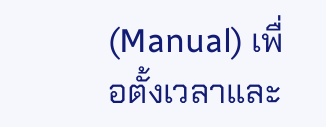(Manual) เพื่อตั้งเวลาและ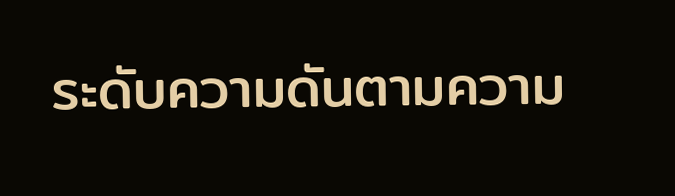ระดับความดันตามความ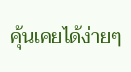คุ้นเคยได้ง่ายๆ